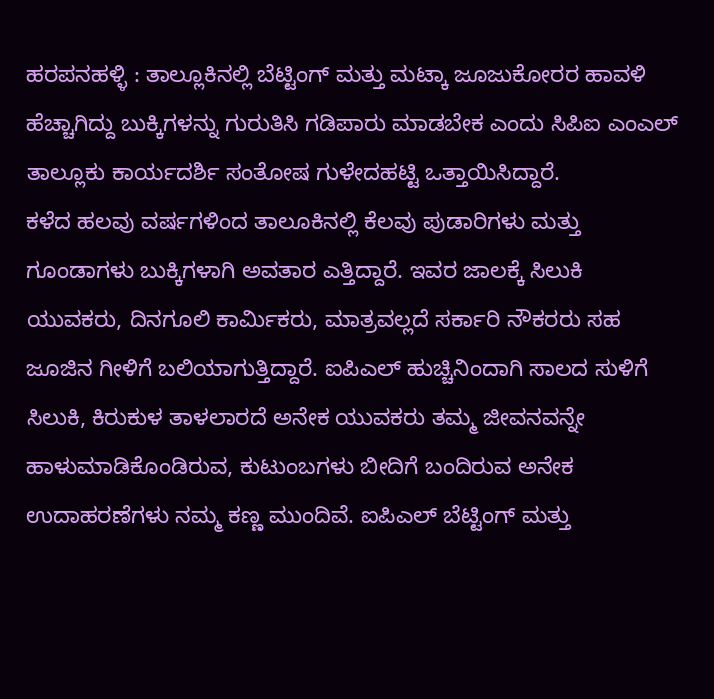ಹರಪನಹಳ್ಳಿ : ತಾಲ್ಲೂಕಿನಲ್ಲಿ ಬೆಟ್ಟಿಂಗ್ ಮತ್ತು ಮಟ್ಕಾ ಜೂಜುಕೋರರ ಹಾವಳಿ ಹೆಚ್ಚಾಗಿದ್ದು ಬುಕ್ಕಿಗಳನ್ನು ಗುರುತಿಸಿ ಗಡಿಪಾರು ಮಾಡಬೇಕ ಎಂದು ಸಿಪಿಐ ಎಂಎಲ್ ತಾಲ್ಲೂಕು ಕಾರ್ಯದರ್ಶಿ ಸಂತೋಷ ಗುಳೇದಹಟ್ಟಿ ಒತ್ತಾಯಿಸಿದ್ದಾರೆ.
ಕಳೆದ ಹಲವು ವರ್ಷಗಳಿಂದ ತಾಲೂಕಿನಲ್ಲಿ ಕೆಲವು ಪುಡಾರಿಗಳು ಮತ್ತು ಗೂಂಡಾಗಳು ಬುಕ್ಕಿಗಳಾಗಿ ಅವತಾರ ಎತ್ತಿದ್ದಾರೆ. ಇವರ ಜಾಲಕ್ಕೆ ಸಿಲುಕಿ ಯುವಕರು, ದಿನಗೂಲಿ ಕಾರ್ಮಿಕರು, ಮಾತ್ರವಲ್ಲದೆ ಸರ್ಕಾರಿ ನೌಕರರು ಸಹ ಜೂಜಿನ ಗೀಳಿಗೆ ಬಲಿಯಾಗುತ್ತಿದ್ದಾರೆ. ಐಪಿಎಲ್ ಹುಚ್ಚಿನಿಂದಾಗಿ ಸಾಲದ ಸುಳಿಗೆ ಸಿಲುಕಿ, ಕಿರುಕುಳ ತಾಳಲಾರದೆ ಅನೇಕ ಯುವಕರು ತಮ್ಮ ಜೀವನವನ್ನೇ ಹಾಳುಮಾಡಿಕೊಂಡಿರುವ, ಕುಟುಂಬಗಳು ಬೀದಿಗೆ ಬಂದಿರುವ ಅನೇಕ ಉದಾಹರಣೆಗಳು ನಮ್ಮ ಕಣ್ಣ ಮುಂದಿವೆ. ಐಪಿಎಲ್ ಬೆಟ್ಟಿಂಗ್ ಮತ್ತು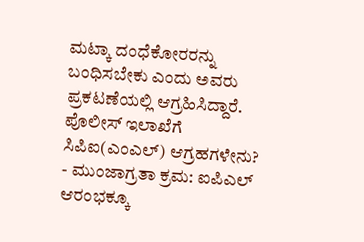ಮಟ್ಕಾ ದಂಧೆಕೋರರನ್ನು ಬಂಧಿಸಬೇಕು ಎಂದು ಅವರು ಪ್ರಕಟಣೆಯಲ್ಲಿ ಆಗ್ರಹಿಸಿದ್ದಾರೆ.
ಪೊಲೀಸ್ ಇಲಾಖೆಗೆ ಸಿಪಿಐ(ಎಂಎಲ್) ಆಗ್ರಹಗಳೇನು?
- ಮುಂಜಾಗ್ರತಾ ಕ್ರಮ: ಐಪಿಎಲ್ ಆರಂಭಕ್ಕೂ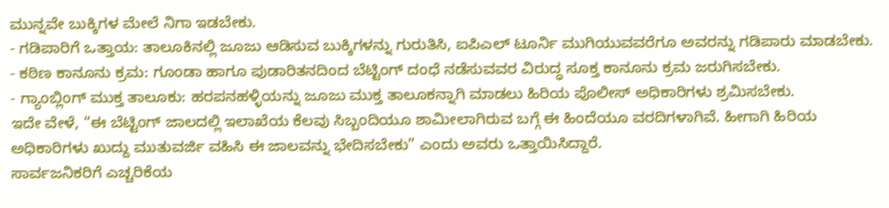ಮುನ್ನವೇ ಬುಕ್ಕಿಗಳ ಮೇಲೆ ನಿಗಾ ಇಡಬೇಕು.
- ಗಡಿಪಾರಿಗೆ ಒತ್ತಾಯ: ತಾಲೂಕಿನಲ್ಲಿ ಜೂಜು ಆಡಿಸುವ ಬುಕ್ಕಿಗಳನ್ನು ಗುರುತಿಸಿ, ಐಪಿಎಲ್ ಟೂರ್ನಿ ಮುಗಿಯುವವರೆಗೂ ಅವರನ್ನು ಗಡಿಪಾರು ಮಾಡಬೇಕು.
- ಕಠಿಣ ಕಾನೂನು ಕ್ರಮ: ಗೂಂಡಾ ಹಾಗೂ ಪುಡಾರಿತನದಿಂದ ಬೆಟ್ಟಿಂಗ್ ದಂಧೆ ನಡೆಸುವವರ ವಿರುದ್ಧ ಸೂಕ್ತ ಕಾನೂನು ಕ್ರಮ ಜರುಗಿಸಬೇಕು.
- ಗ್ಯಾಂಬ್ಲಿಂಗ್ ಮುಕ್ತ ತಾಲೂಕು: ಹರಪನಹಳ್ಳಿಯನ್ನು ಜೂಜು ಮುಕ್ತ ತಾಲೂಕನ್ನಾಗಿ ಮಾಡಲು ಹಿರಿಯ ಪೊಲೀಸ್ ಅಧಿಕಾರಿಗಳು ಶ್ರಮಿಸಬೇಕು.
ಇದೇ ವೇಳೆ, “ಈ ಬೆಟ್ಟಿಂಗ್ ಜಾಲದಲ್ಲಿ ಇಲಾಖೆಯ ಕೆಲವು ಸಿಬ್ಬಂದಿಯೂ ಶಾಮೀಲಾಗಿರುವ ಬಗ್ಗೆ ಈ ಹಿಂದೆಯೂ ವರದಿಗಳಾಗಿವೆ. ಹೀಗಾಗಿ ಹಿರಿಯ ಅಧಿಕಾರಿಗಳು ಖುದ್ದು ಮುತುವರ್ಜಿ ವಹಿಸಿ ಈ ಜಾಲವನ್ನು ಭೇದಿಸಬೇಕು” ಎಂದು ಅವರು ಒತ್ತಾಯಿಸಿದ್ದಾರೆ.
ಸಾರ್ವಜನಿಕರಿಗೆ ಎಚ್ಚರಿಕೆಯ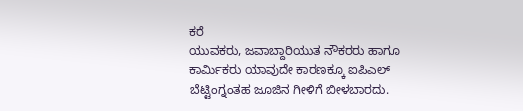ಕರೆ
ಯುವಕರು, ಜವಾಬ್ದಾರಿಯುತ ನೌಕರರು ಹಾಗೂ ಕಾರ್ಮಿಕರು ಯಾವುದೇ ಕಾರಣಕ್ಕೂ ಐಪಿಎಲ್ ಬೆಟ್ಟಿಂಗ್ನಂತಹ ಜೂಜಿನ ಗೀಳಿಗೆ ಬೀಳಬಾರದು.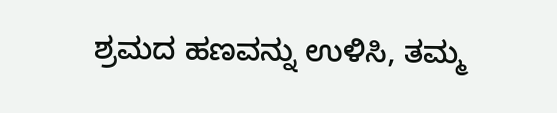ಶ್ರಮದ ಹಣವನ್ನು ಉಳಿಸಿ, ತಮ್ಮ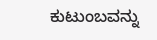ಕುಟುಂಬವನ್ನು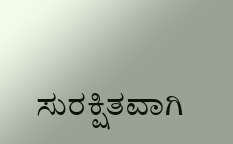ಸುರಕ್ಷಿತವಾಗಿ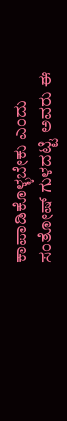ಕಾಪಾಡಿಕೊಳ್ಳಬೇಕು ಎಂದು ಸಂತೋಷ್ ಗುಳದಟ್ಟಿ ಅವರು ಈ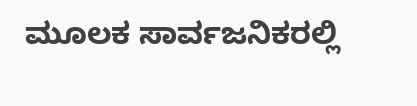ಮೂಲಕ ಸಾರ್ವಜನಿಕರಲ್ಲಿ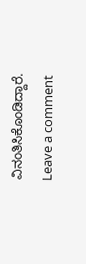ವಿನಂತಿಸಿಕೊಂಡಿದ್ದಾರೆ.
Leave a comment